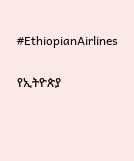#EthiopianAirlines

የኢትዮጵያ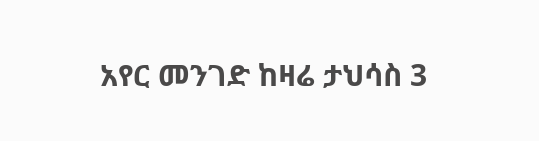አየር መንገድ ከዛሬ ታህሳስ 3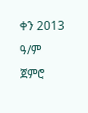ቀን 2013 ዓ/ም ጀምሮ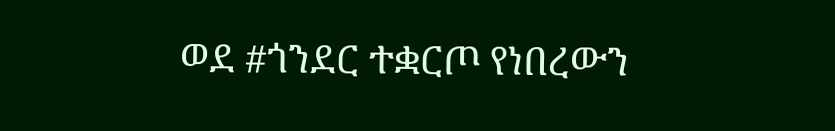ወደ #ጎንደር ተቋርጦ የነበረውን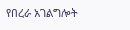የበረራ አገልግሎት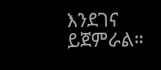እንደገና ይጀምራል።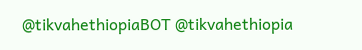@tikvahethiopiaBOT @tikvahethiopia